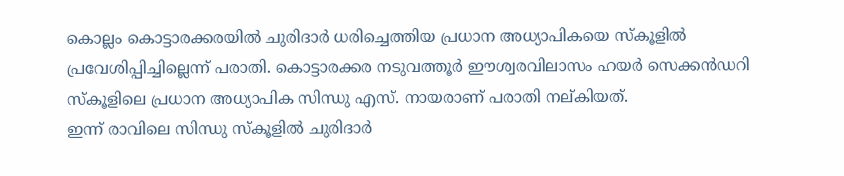കൊല്ലം കൊട്ടാരക്കരയിൽ ചുരിദാർ ധരിച്ചെത്തിയ പ്രധാന അധ്യാപികയെ സ്കൂളിൽ പ്രവേശിപ്പിച്ചില്ലെന്ന് പരാതി. കൊട്ടാരക്കര നടുവത്തൂർ ഈശ്വരവിലാസം ഹയർ സെക്കൻഡറി സ്കൂളിലെ പ്രധാന അധ്യാപിക സിന്ധു എസ്. നായരാണ് പരാതി നല്കിയത്.
ഇന്ന് രാവിലെ സിന്ധു സ്കൂളിൽ ചുരിദാർ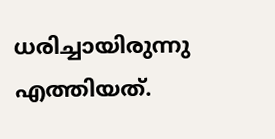ധരിച്ചായിരുന്നു എത്തിയത്.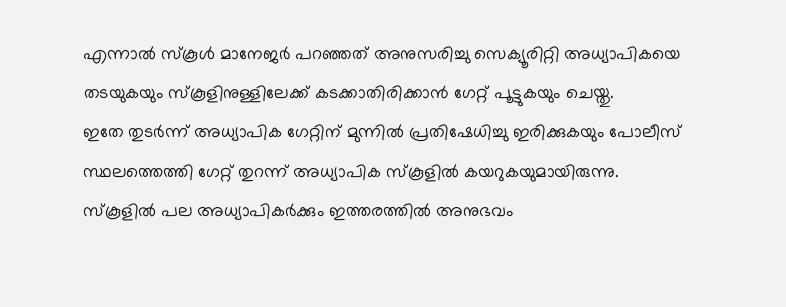എന്നാൽ സ്കൂൾ മാനേജർ പറഞ്ഞത് അനുസരിച്ചു സെക്യൂരിറ്റി അധ്യാപികയെ തടയുകയും സ്കൂളിനുള്ളിലേക്ക് കടക്കാതിരിക്കാൻ ഗേറ്റ് പൂട്ടുകയും ചെയ്തു.
ഇതേ തുടർന്ന് അധ്യാപിക ഗേറ്റിന് മുന്നിൽ പ്രതിഷേധിച്ചു ഇരിക്കുകയും പോലീസ് സ്ഥലത്തെത്തി ഗേറ്റ് തുറന്ന് അധ്യാപിക സ്കൂളിൽ കയറുകയുമായിരുന്നു. സ്കൂളിൽ പല അധ്യാപികർക്കും ഇത്തരത്തിൽ അനുഭവം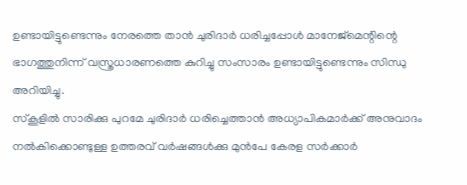ഉണ്ടായിട്ടുണ്ടെന്നും നേരത്തെ താൻ ചുരിദാർ ധരിച്ചപ്പോൾ മാനേജ്മെന്റിന്റെ ഭാഗത്തുനിന്ന് വസ്ത്രധാരണത്തെ കുറിച്ചു സംസാരം ഉണ്ടായിട്ടുണ്ടെന്നും സിന്ധു അറിയിച്ചു.
സ്കൂളിൽ സാരിക്കു പുറമേ ചുരിദാർ ധരിച്ചെത്താൻ അധ്യാപികമാർക്ക് അനുവാദം നൽകിക്കൊണ്ടുള്ള ഉത്തരവ് വർഷങ്ങൾക്കു മുൻപേ കേരള സർക്കാർ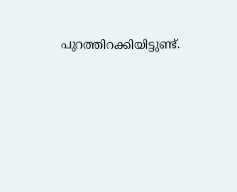പുറത്തിറക്കിയിട്ടുണ്ട്.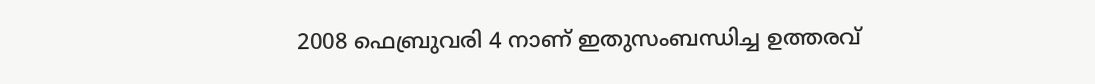2008 ഫെബ്രുവരി 4 നാണ് ഇതുസംബന്ധിച്ച ഉത്തരവ്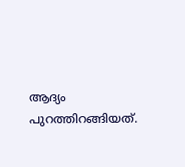ആദ്യം പുറത്തിറങ്ങിയത്.